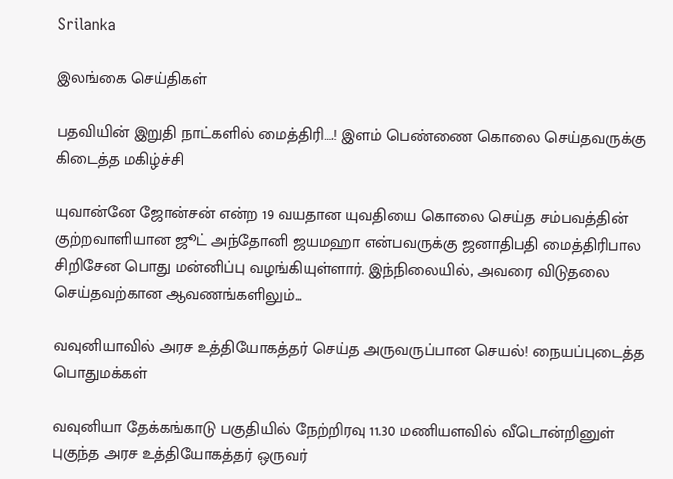Srilanka

இலங்கை செய்திகள்

பதவியின் இறுதி நாட்களில் மைத்திரி….! இளம் பெண்ணை கொலை செய்தவருக்கு கிடைத்த மகிழ்ச்சி

யுவான்னே ஜோன்சன் என்ற 19 வயதான யுவதியை கொலை செய்த சம்பவத்தின் குற்றவாளியான ஜூட் அந்தோனி ஜயமஹா என்பவருக்கு ஜனாதிபதி மைத்திரிபால சிறிசேன பொது மன்னிப்பு வழங்கியுள்ளார். இந்நிலையில், அவரை விடுதலை செய்தவற்கான ஆவணங்களிலும்...

வவுனியாவில் அரச உத்தியோகத்தர் செய்த அருவருப்பான செயல்! நையப்புடைத்த பொதுமக்கள்

வவுனியா தேக்கங்காடு பகுதியில் நேற்றிரவு 11.30 மணியளவில் வீடொன்றினுள் புகுந்த அரச உத்தியோகத்தர் ஒருவர்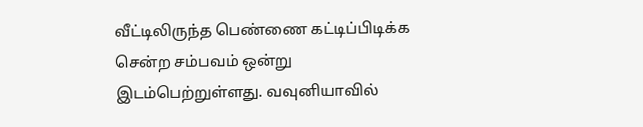வீட்டிலிருந்த பெண்ணை கட்டிப்பிடிக்க சென்ற சம்பவம் ஒன்று இடம்பெற்றுள்ளது. வவுனியாவில்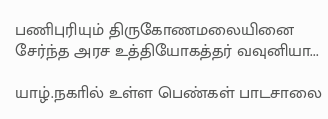பணிபுரியும் திருகோணமலையினை சேர்ந்த அரச உத்தியோகத்தர் வவுனியா...

யாழ்.நகாில் உள்ள பெண்கள் பாடசாலை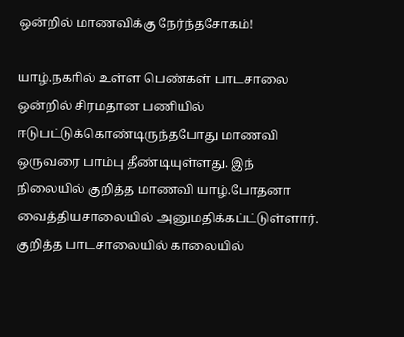ஒன்றில் மாணவிக்கு நேர்ந்தசோகம்!

யாழ்.நகாில் உள்ள பெண்கள் பாடசாலை ஒன்றில் சிரமதான பணியில் ஈடுபட்டுக்கொண்டிருந்தபோது மாணவி ஒருவரை பாம்பு தீண்டியுள்ளது. இந் நிலையில் குறித்த மாணவி யாழ்.போதனா வைத்தியசாலையில் அனுமதிக்கப்ட்டுள்ளார். குறித்த பாடசாலையில் காலையில்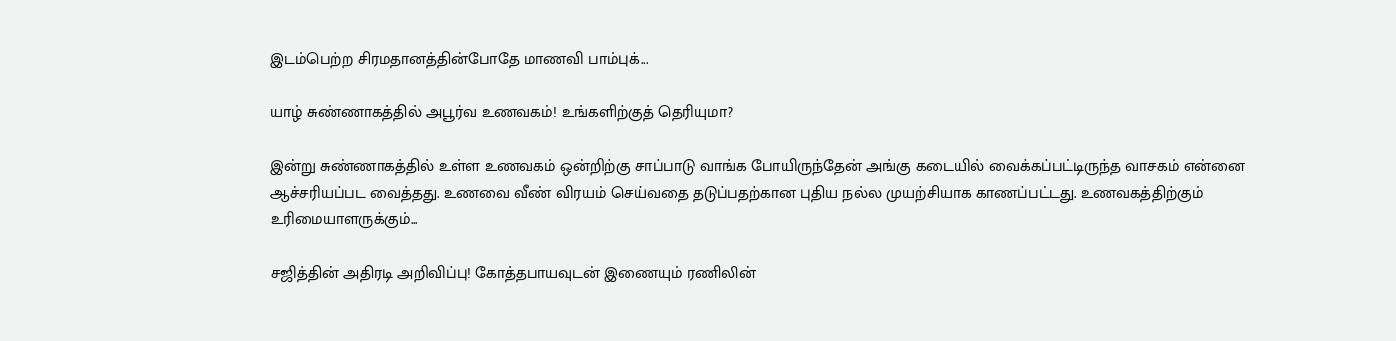இடம்பெற்ற சிரமதானத்தின்போதே மாணவி பாம்புக்...

யாழ் சுண்ணாகத்தில் அபூர்வ உணவகம்! உங்களிற்குத் தெரியுமா?

இன்று சுண்ணாகத்தில் உள்ள உணவகம் ஒன்றிற்கு சாப்பாடு வாங்க போயிருந்தேன் அங்கு கடையில் வைக்கப்பட்டிருந்த வாசகம் என்னை ஆச்சரியப்பட வைத்தது. உணவை வீண் விரயம் செய்வதை தடுப்பதற்கான புதிய நல்ல முயற்சியாக காணப்பட்டது. உணவகத்திற்கும் உரிமையாளருக்கும்...

சஜித்தின் அதிரடி அறிவிப்பு! கோத்தபாயவுடன் இணையும் ரணிலின்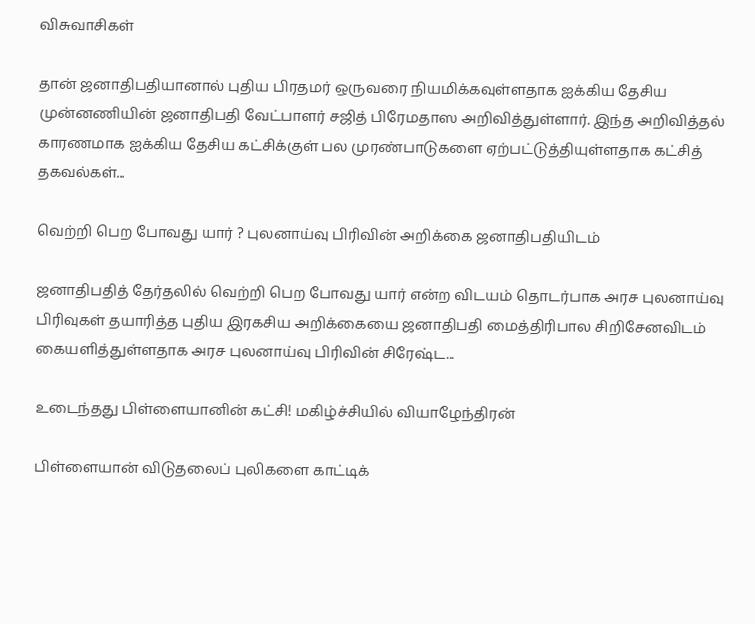விசுவாசிகள்

தான் ஜனாதிபதியானால் புதிய பிரதமர் ஒருவரை நியமிக்கவுள்ளதாக ஐக்கிய தேசிய முன்னணியின் ஜனாதிபதி வேட்பாளர் சஜித் பிரேமதாஸ அறிவித்துள்ளார். இந்த அறிவித்தல் காரணமாக ஐக்கிய தேசிய கட்சிக்குள் பல முரண்பாடுகளை ஏற்பட்டுத்தியுள்ளதாக கட்சித் தகவல்கள்...

வெற்றி பெற போவது யார் ? புலனாய்வு பிரிவின் அறிக்கை ஜனாதிபதியிடம்

ஜனாதிபதித் தேர்தலில் வெற்றி பெற போவது யார் என்ற விடயம் தொடர்பாக அரச புலனாய்வு பிரிவுகள் தயாரித்த புதிய இரகசிய அறிக்கையை ஜனாதிபதி மைத்திரிபால சிறிசேனவிடம் கையளித்துள்ளதாக அரச புலனாய்வு பிரிவின் சிரேஷ்ட...

உடைந்தது பிள்ளையானின் கட்சி! மகிழ்ச்சியில் வியாழேந்திரன்

பிள்ளையான் விடுதலைப் புலிகளை காட்டிக்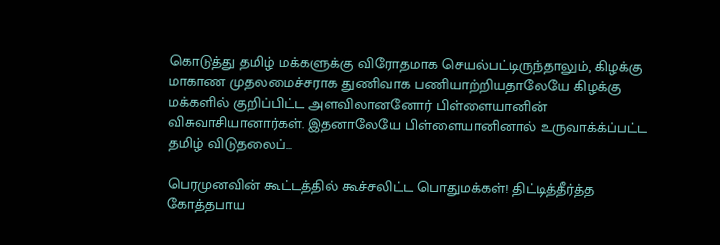கொடுத்து தமிழ் மக்களுக்கு விரோதமாக செயல்பட்டிருந்தாலும், கிழக்கு மாகாண முதலமைச்சராக துணிவாக பணியாற்றியதாலேயே கிழக்கு மக்களில் குறிப்பிட்ட அளவிலானனோர் பிள்ளையானின் விசுவாசியானார்கள். இதனாலேயே பிள்ளையானினால் உருவாக்க்ப்பட்ட தமிழ் விடுதலைப்...

பெரமுனவின் கூட்டத்தில் கூச்சலிட்ட பொதுமக்கள்! திட்டித்தீர்த்த கோத்தபாய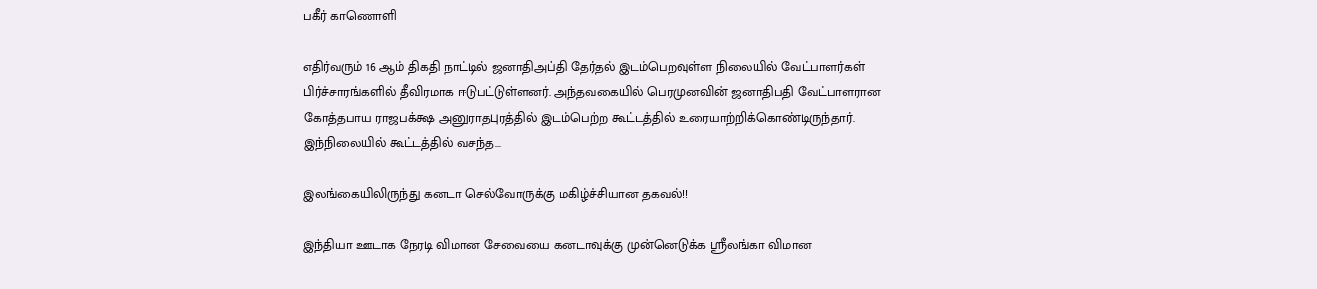பகீர் காணொளி

எதிர்வரும் 16 ஆம் திகதி நாட்டில் ஜனாதிஅப்தி தேர்தல் இடம்பெறவுள்ள நிலையில் வேட்பாளர்கள் பிர்ச்சாரங்களில் தீவிரமாக ஈடுபட்டுள்ளனர். அந்தவகையில் பெரமுனவின் ஜனாதிபதி வேட்பாளரான கோத்தபாய ராஜபக்க்ஷ அனுராதபுரத்தில் இடம்பெற்ற கூட்டத்தில் உரையாற்றிக்கொண்டிருந்தார். இந்நிலையில் கூட்டத்தில் வசந்த...

இலங்கையிலிருந்து கனடா செல்வோருக்கு மகிழ்ச்சியான தகவல்!!

இந்தியா ஊடாக நேரடி விமான சேவையை கனடாவுக்கு முன்னெடுக்க ஸ்ரீலங்கா விமான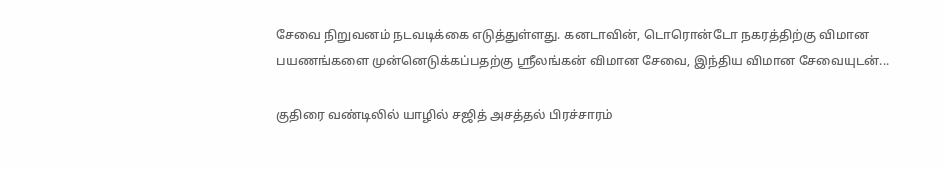சேவை நிறுவனம் நடவடிக்கை எடுத்துள்ளது. கனடாவின், டொரொன்டோ நகரத்திற்கு விமான பயணங்களை முன்னெடுக்கப்பதற்கு ஸ்ரீலங்கன் விமான சேவை, இந்திய விமான சேவையுடன்...

குதிரை வண்டிலில் யாழில் சஜித் அசத்தல் பிரச்சாரம்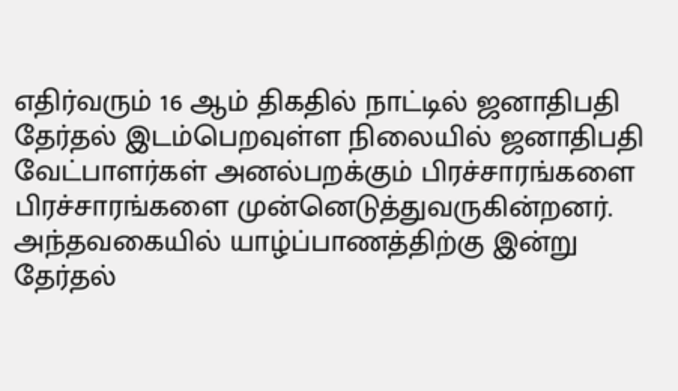எதிர்வரும் 16 ஆம் திகதில் நாட்டில் ஜனாதிபதி தேர்தல் இடம்பெறவுள்ள நிலையில் ஜனாதிபதி வேட்பாளர்கள் அனல்பறக்கும் பிரச்சாரங்களை பிரச்சாரங்களை முன்னெடுத்துவருகின்றனர். அந்தவகையில் யாழ்ப்பாணத்திற்கு இன்று தேர்தல்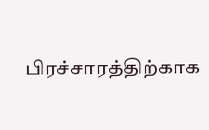பிரச்சாரத்திற்காக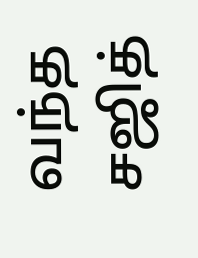வந்த சஜித்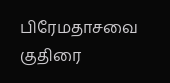பிரேமதாசவை குதிரை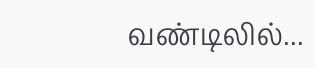வண்டிலில்...